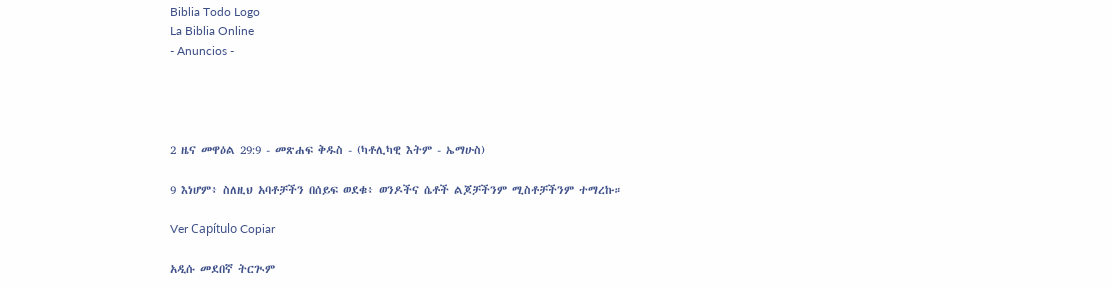Biblia Todo Logo
La Biblia Online
- Anuncios -




2 ዜና መዋዕል 29:9 - መጽሐፍ ቅዱስ - (ካቶሊካዊ እትም - ኤማሁስ)

9 እነሆም፥ ስለዚህ አባቶቻችን በሰይፍ ወደቁ፥ ወንዶችና ሴቶች ልጆቻችንም ሚስቶቻችንም ተማረኩ።

Ver Capítulo Copiar

አዲሱ መደበኛ ትርጒም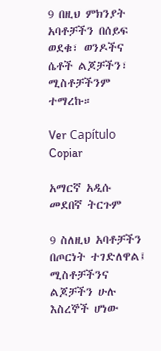9 በዚህ ምክንያት አባቶቻችን በሰይፍ ወደቁ፣ ወንዶችና ሴቶች ልጆቻችን፣ ሚስቶቻችንም ተማረኩ።

Ver Capítulo Copiar

አማርኛ አዲሱ መደበኛ ትርጉም

9 ስለዚህ አባቶቻችን በጦርነት ተገድለዋል፤ ሚስቶቻችንና ልጆቻችን ሁሉ እስረኞች ሆነው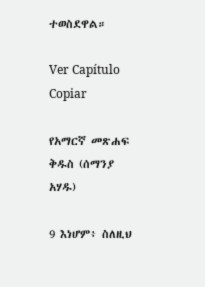ተወስደዋል።

Ver Capítulo Copiar

የአማርኛ መጽሐፍ ቅዱስ (ሰማንያ አሃዱ)

9 እነሆም፥ ስለዚህ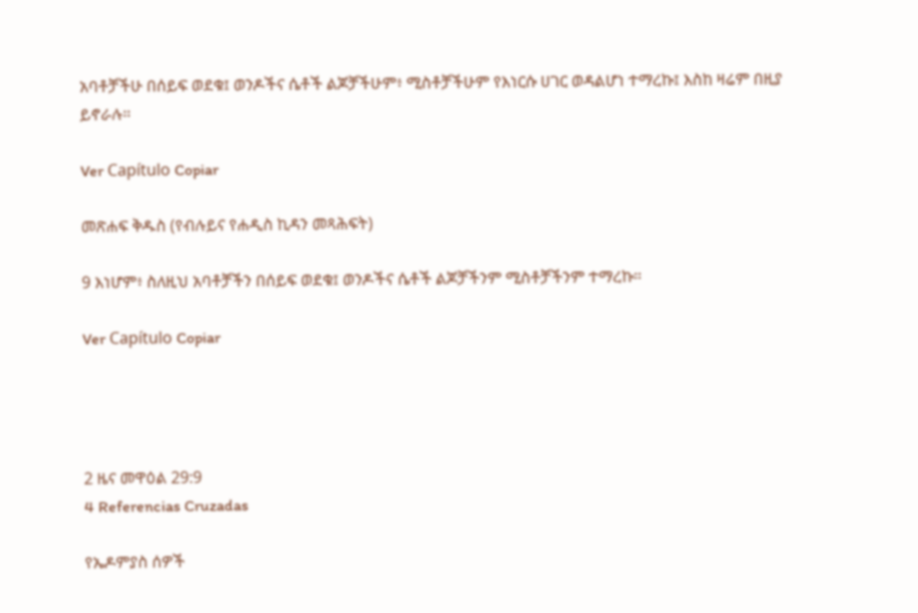አባቶቻችሁ በሰይፍ ወደቁ፤ ወንዶችና ሴቶች ልጆቻችሁም፥ ሚስቶቻችሁም የእነርሱ ሀገር ወዳልሆነ ተማረኩ፤ እስከ ዛሬም በዚያ ይኖራሉ።

Ver Capítulo Copiar

መጽሐፍ ቅዱስ (የብሉይና የሐዲስ ኪዳን መጻሕፍት)

9 እነሆም፥ ስለዚህ አባቶቻችን በሰይፍ ወደቁ፤ ወንዶችና ሴቶች ልጆቻችንም ሚስቶቻችንም ተማረኩ።

Ver Capítulo Copiar




2 ዜና መዋዕል 29:9
4 Referencias Cruzadas

የኤዶምያስ ሰዎች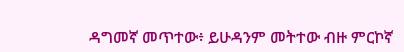ዳግመኛ መጥተው፥ ይሁዳንም መትተው ብዙ ምርኮኛ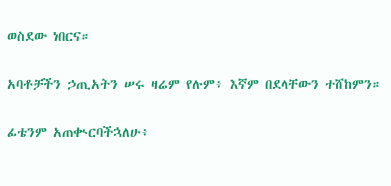ወስደው ነበርና።


አባቶቻችን ኃጢአትን ሠሩ ዛሬም የሉም፥ እኛም በደላቸውን ተሸከምን።


ፊቴንም አጠቊርባችኋለሁ፥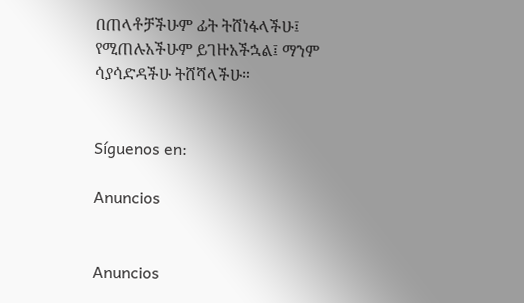በጠላቶቻችሁም ፊት ትሸነፋላችሁ፤ የሚጠሉአችሁም ይገዙአችኋል፤ ማንም ሳያሳድዳችሁ ትሸሻላችሁ።


Síguenos en:

Anuncios


Anuncios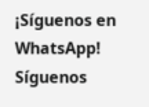¡Síguenos en WhatsApp! Síguenos